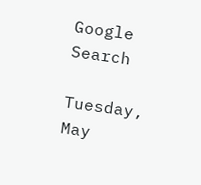Google Search

Tuesday, May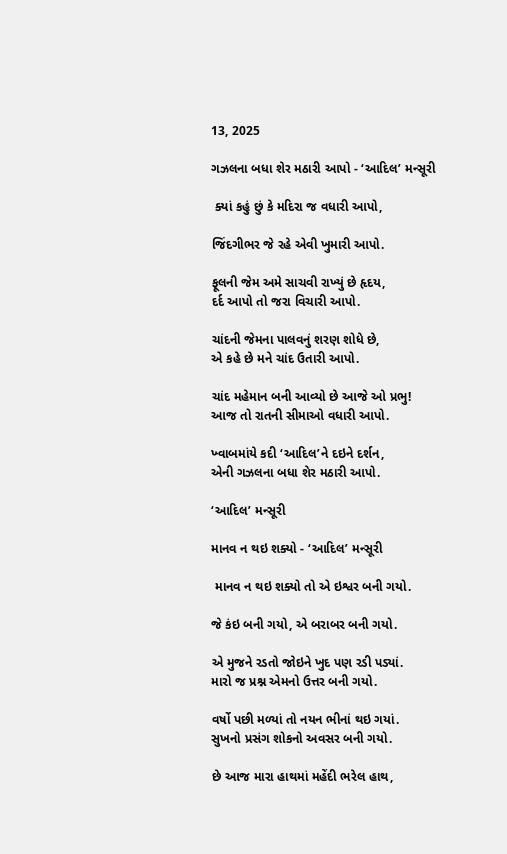13, 2025

ગઝલના બધા શેર મઠારી આપો - ‘આદિલ’ મન્સૂરી

 ક્યાં કહું છું કે મદિરા જ વધારી આપો,

જિંદગીભર જે રહે એવી ખુમારી આપો.

ફૂલની જેમ અમે સાચવી રાખ્યું છે હૃદય,
દર્દ આપો તો જરા વિચારી આપો.

ચાંદની જેમના પાલવનું શરણ શોધે છે,
એ કહે છે મને ચાંદ ઉતારી આપો.

ચાંદ મહેમાન બની આવ્યો છે આજે ઓ પ્રભુ!
આજ તો રાતની સીમાઓ વધારી આપો.

ખ્વાબમાંયે કદી ‘આદિલ’ને દઇને દર્શન,
એની ગઝલના બધા શેર મઠારી આપો.

‘આદિલ’ મન્સૂરી

માનવ ન થઇ શક્યો - ‘આદિલ’ મન્સૂરી

 માનવ ન થઇ શક્યો તો એ ઇશ્વર બની ગયો.

જે કંઇ બની ગયો, એ બરાબર બની ગયો.

એ મુજને રડતો જોઇને ખુદ પણ રડી પડ્યાં.
મારો જ પ્રશ્ન એમનો ઉત્તર બની ગયો.

વર્ષો પછી મળ્યાં તો નયન ભીનાં થઇ ગયાં.
સુખનો પ્રસંગ શોકનો અવસર બની ગયો.

છે આજ મારા હાથમાં મહેંદી ભરેલ હાથ,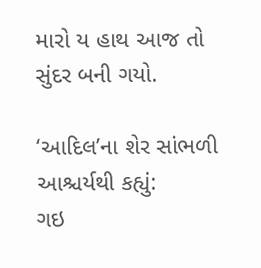મારો ય હાથ આજ તો સુંદર બની ગયો.

‘આદિલ’ના શેર સાંભળી આશ્ચર્યથી કહ્યું:
ગઇ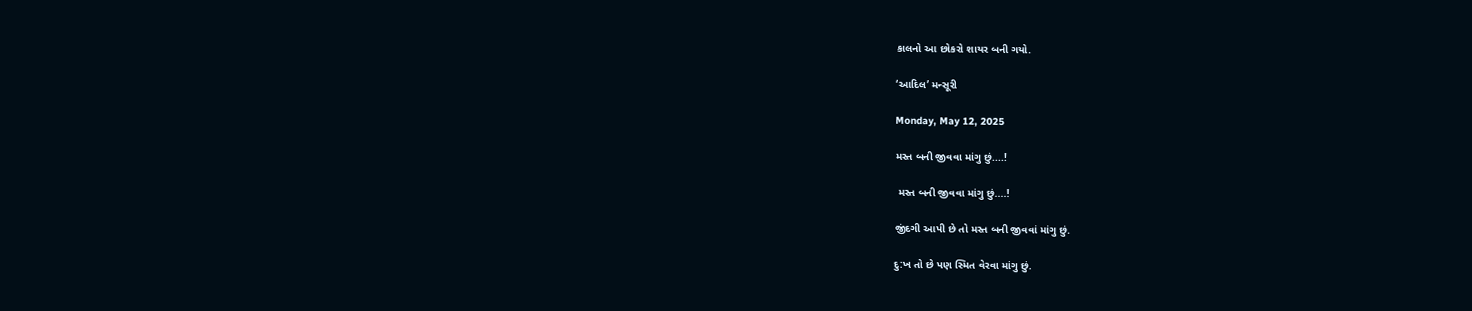કાલનો આ છોકરો શાયર બની ગયો.

‘આદિલ’ મન્સૂરી

Monday, May 12, 2025

મસ્ત બની જીવવા માંગુ છું....!

 મસ્ત બની જીવવા માંગુ છું....!

જીંદગી આપી છે તો મસ્ત બની જીવવાં માંગુ છું.

દુ:ખ તો છે પણ સ્મિત વેરવા માંગુ છું.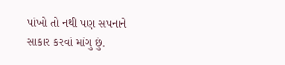પાંખો તો નથી પણ સપનાને સાકાર કરવાં માંગુ છું.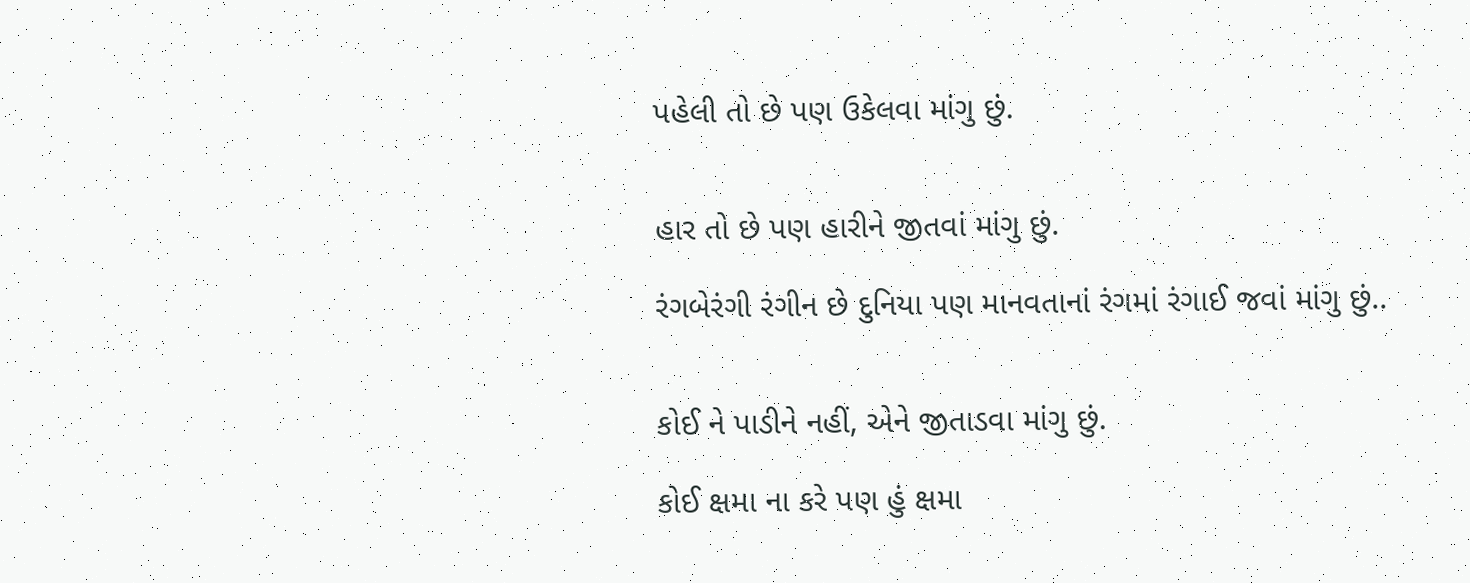પહેલી તો છે પણ ઉકેલવા માંગુ છું.


હાર તો છે પણ હારીને જીતવાં માંગુ છું.

રંગબેરંગી રંગીન છે દુનિયા પણ માનવતાનાં રંગમાં રંગાઈ જવાં માંગુ છું..


કોઈ ને પાડીને નહીં, એને જીતાડવા માંગુ છું.

કોઈ ક્ષમા ના કરે પણ હું ક્ષમા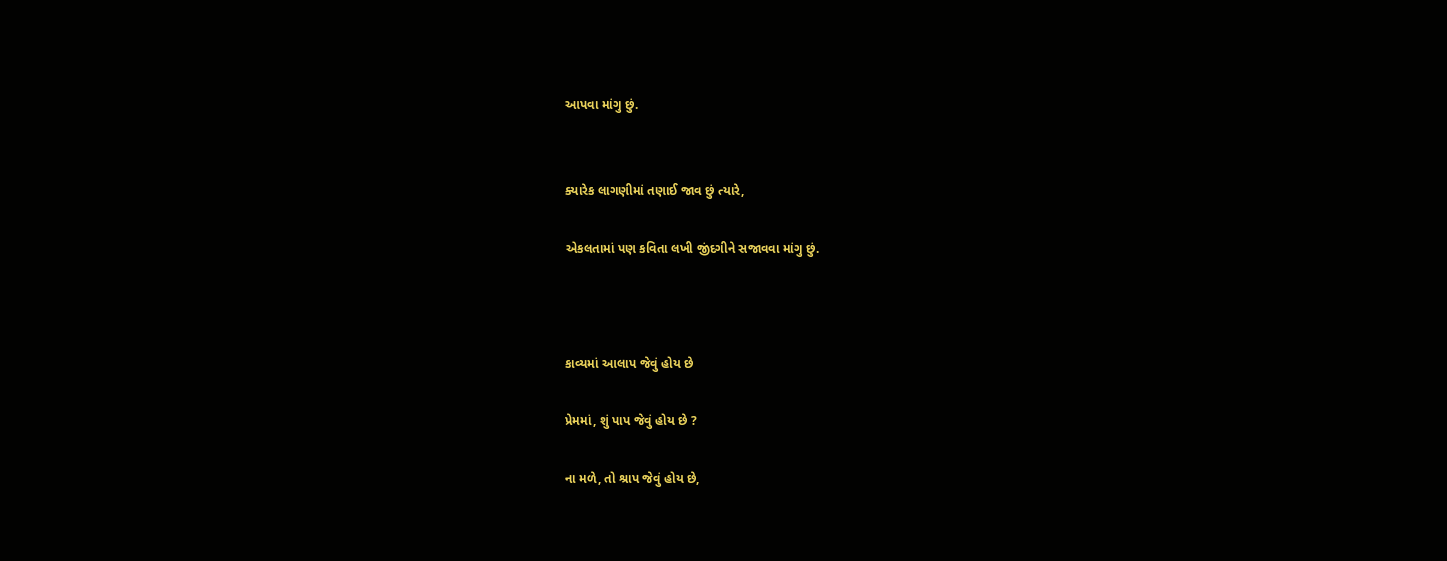આપવા માંગુ છું.


ક્યારેક લાગણીમાં તણાઈ જાવ છું ત્યારે,

એકલતામાં પણ કવિતા લખી જીંદગીને સજાવવા માંગુ છું.



કાવ્યમાં આલાપ જેવું હોય છે

પ્રેમમાં, શું પાપ જેવું હોય છે ?

ના મળે, તો શ્રાપ જેવું હોય છે,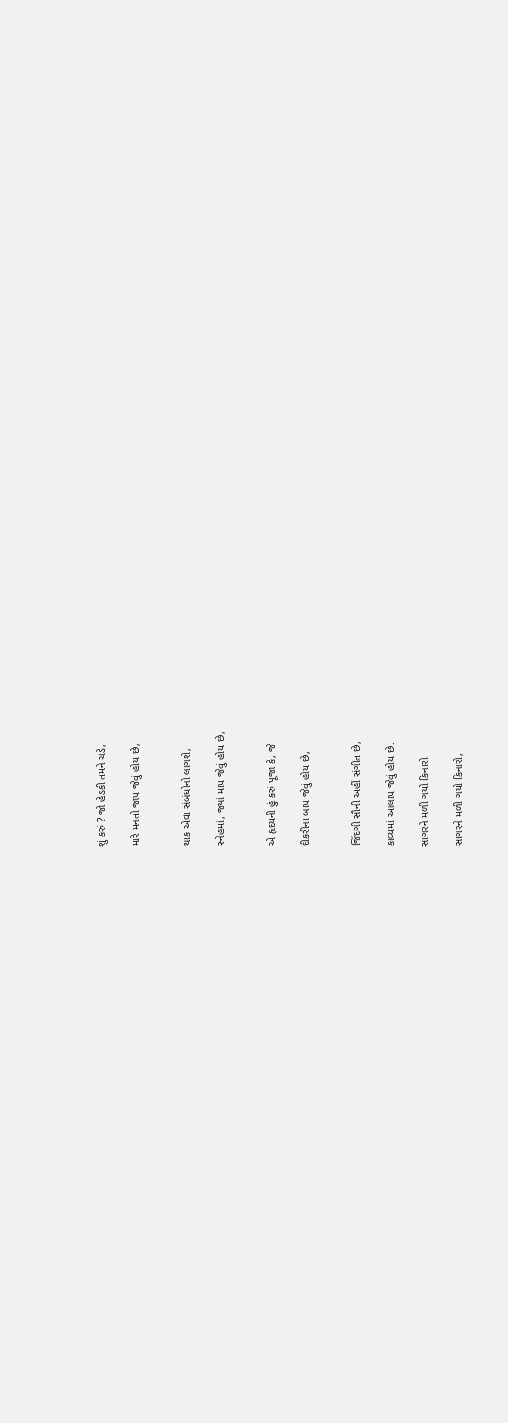શું કરું ? જો હેડકી તમને ચડે,

મારે મનતો જાપ જેવું હોય છે,


થાક એવા સંબંધોનો લાગશે,

સ્નેહમાં, જ્યાં માપ જેવું હોય છે,


એ હૃદયની હું કરું પૂજા કે, જે

દીકરીના બાપ જેવું હોય છે,


જિંદગી સૌની અહીં સંગીત છે,

કાવ્યમાં આલાપ જેવું હોય છે.

સાગરને મળી ગયો કિનારો

સાગરને મળી ગયો કિનારો,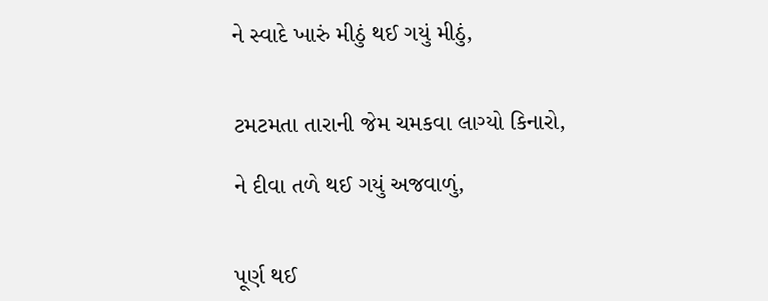ને સ્વાદે ખારું મીઠું થઈ ગયું મીઠું,


ટમટમતા તારાની જેમ ચમકવા લાગ્યો કિનારો,

ને દીવા તળે થઈ ગયું અજવાળું,


પૂર્ણ થઈ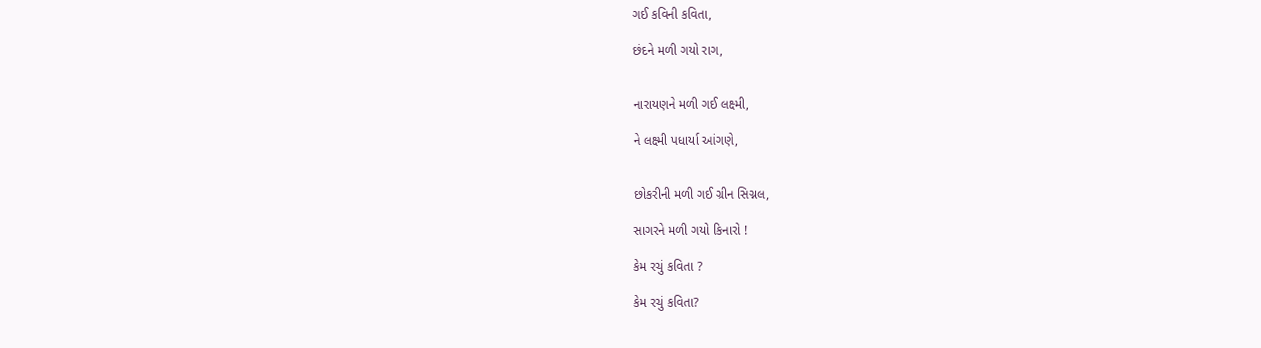ગઈ કવિની કવિતા,

છંદને મળી ગયો રાગ,


નારાયણને મળી ગઈ લક્ષ્મી,

ને લક્ષ્મી પધાર્યા આંગણે,


છોકરીની મળી ગઈ ગ્રીન સિગ્નલ,

સાગરને મળી ગયો કિનારો !

કેમ રચું કવિતા ?

કેમ રચું કવિતા?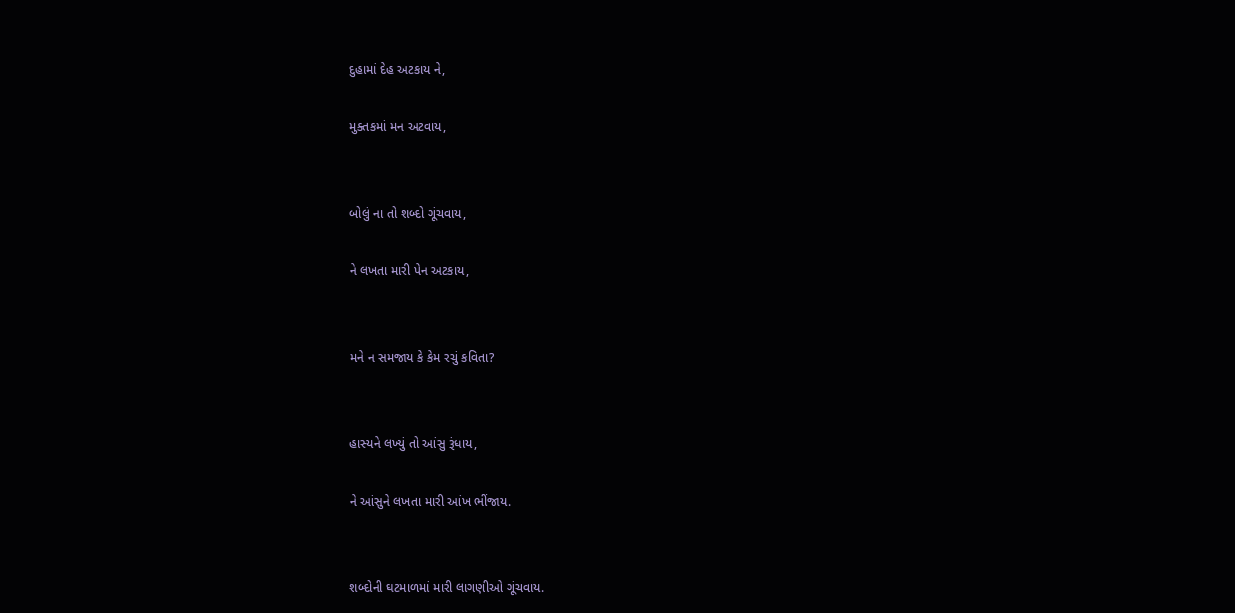દુહામાં દેહ અટકાય ને,

મુક્તકમાં મન અટવાય,


બોલું ના તો શબ્દો ગૂંચવાય,

ને લખતા મારી પેન અટકાય,


મને ન સમજાય કે કેમ રચું કવિતા?


હાસ્યને લખ્યું તો આંસુ રૂંધાય,

ને આંસુને લખતા મારી આંખ ભીંજાય.


શબ્દોની ઘટમાળમાં મારી લાગણીઓ ગૂંચવાય.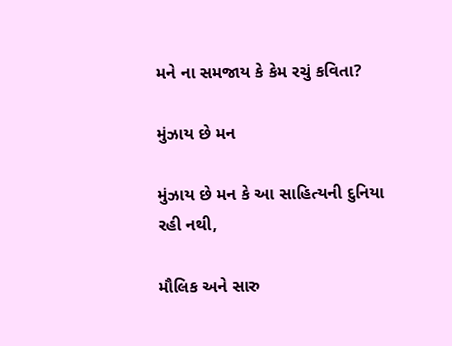મને ના સમજાય કે કેમ રચું કવિતા?

મુંઝાય છે મન

મુંઝાય છે મન કે આ સાહિત્યની દુનિયા રહી નથી,

મૌલિક અને સારુ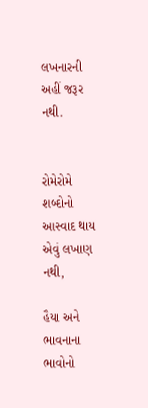લખનારની અહીં જરૂર નથી.


રોમેરોમે શબ્દોનો આસ્વાદ થાય એવું લખાણ નથી,

હૈયા અને ભાવનાના ભાવોનો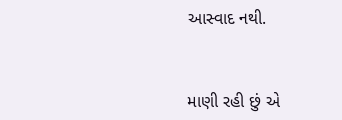આસ્વાદ નથી.


માણી રહી છું એ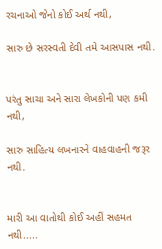રચનાઓ જેનો કોઈ અર્થ નથી,

સારુ છે સરસ્વતી દેવી તમે આસપાસ નથી.


પરંતુ સાચા અને સારા લેખકોની પણ કમી નથી,

સારુ સાહિત્ય લખનારને વાહવાહની જરૂર નથી.


મારી આ વાતોથી કોઈ અહીં સહમત નથી.....